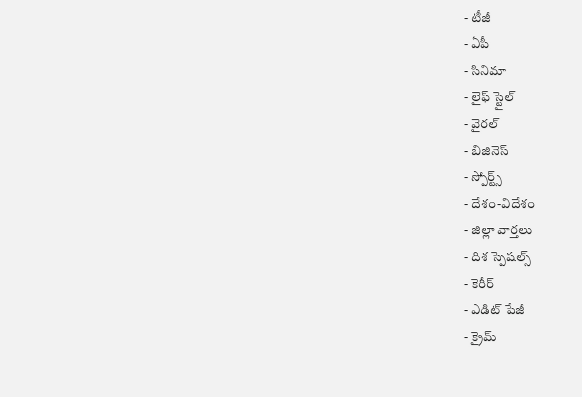- టీజీ
- ఏపీ
- సినిమా
- లైఫ్ స్టైల్
- వైరల్
- బిజినెస్
- స్పోర్ట్స్
- దేశం-విదేశం
- జిల్లా వార్తలు
- దిశ స్పెషల్స్
- కెరీర్
- ఎడిట్ పేజీ
- క్రైమ్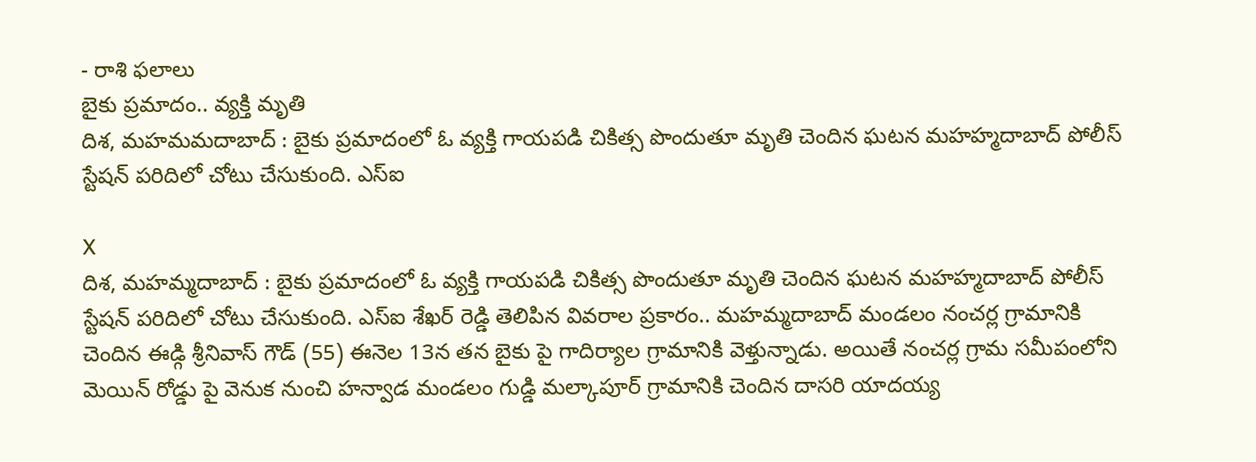- రాశి ఫలాలు
బైకు ప్రమాదం.. వ్యక్తి మృతి
దిశ, మహమమదాబాద్ : బైకు ప్రమాదంలో ఓ వ్యక్తి గాయపడి చికిత్స పొందుతూ మృతి చెందిన ఘటన మహహ్మదాబాద్ పోలీస్ స్టేషన్ పరిదిలో చోటు చేసుకుంది. ఎస్ఐ

X
దిశ, మహమ్మదాబాద్ : బైకు ప్రమాదంలో ఓ వ్యక్తి గాయపడి చికిత్స పొందుతూ మృతి చెందిన ఘటన మహహ్మదాబాద్ పోలీస్ స్టేషన్ పరిదిలో చోటు చేసుకుంది. ఎస్ఐ శేఖర్ రెడ్డి తెలిపిన వివరాల ప్రకారం.. మహమ్మదాబాద్ మండలం నంచర్ల గ్రామానికి చెందిన ఈడ్గి శ్రీనివాస్ గౌడ్ (55) ఈనెల 13న తన బైకు పై గాదిర్యాల గ్రామానికి వెళ్తున్నాడు. అయితే నంచర్ల గ్రామ సమీపంలోని మెయిన్ రోడ్డు పై వెనుక నుంచి హన్వాడ మండలం గుడ్డి మల్కాపూర్ గ్రామానికి చెందిన దాసరి యాదయ్య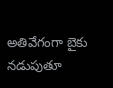అతివేగంగా బైకు నడుపుతూ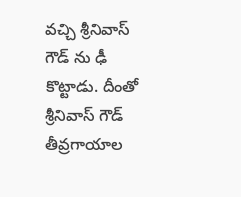వచ్చి శ్రీనివాస్ గౌడ్ ను ఢీ కొట్టాడు. దీంతో శ్రీనివాస్ గౌడ్ తీవ్రగాయాల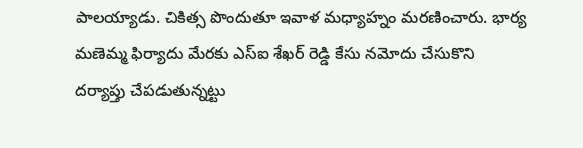పాలయ్యాడు. చికిత్స పొందుతూ ఇవాళ మధ్యాహ్నం మరణించారు. భార్య మణెమ్మ ఫిర్యాదు మేరకు ఎస్ఐ శేఖర్ రెడ్డి కేసు నమోదు చేసుకొని దర్యాప్తు చేపడుతున్నట్టు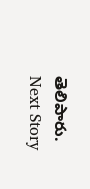తెలిపారు.
Next Story